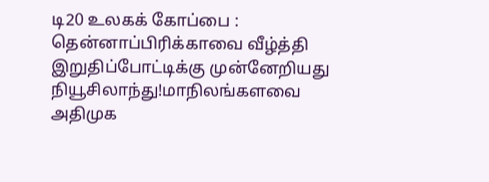டி20 உலகக் கோப்பை : தென்னாப்பிரிக்காவை வீழ்த்தி இறுதிப்போட்டிக்கு முன்னேறியது நியூசிலாந்து!மாநிலங்களவை அதிமுக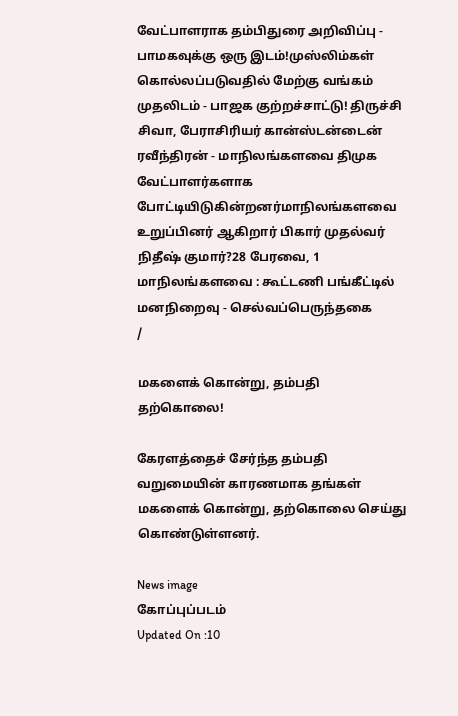வேட்பாளராக தம்பிதுரை அறிவிப்பு - பாமகவுக்கு ஒரு இடம்!முஸ்லிம்கள் கொல்லப்படுவதில் மேற்கு வங்கம் முதலிடம் - பாஜக குற்றச்சாட்டு! திருச்சி சிவா, பேராசிரியர் கான்ஸ்டன்டைன் ரவீந்திரன் - மாநிலங்களவை திமுக வேட்பாளர்களாக போட்டியிடுகின்றனர்மாநிலங்களவை உறுப்பினர் ஆகிறார் பிகார் முதல்வர் நிதீஷ் குமார்?28 பேரவை, 1 மாநிலங்களவை : கூட்டணி பங்கீட்டில் மனநிறைவு - செல்வப்பெருந்தகை
/

மகளைக் கொன்று, தம்பதி தற்கொலை!

கேரளத்தைச் சேர்ந்த தம்பதி வறுமையின் காரணமாக தங்கள் மகளைக் கொன்று, தற்கொலை செய்து கொண்டுள்ளனர்.

News image
கோப்புப்படம்
Updated On :10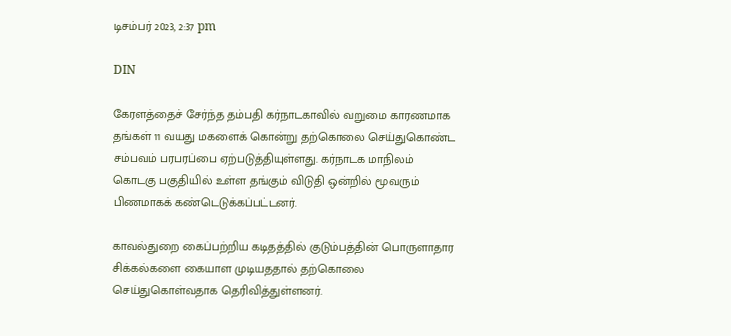டிசம்பர் 2023, 2:37 pm

DIN

கேரளத்தைச் சேர்ந்த தம்பதி கர்நாடகாவில் வறுமை காரணமாக தங்கள் 11 வயது மகளைக் கொன்று தற்கொலை செய்துகொண்ட சம்பவம் பரபரப்பை ஏற்படுத்தியுள்ளது. கர்நாடக மாநிலம் கொடகு பகுதியில் உள்ள தங்கும் விடுதி ஒன்றில் மூவரும் பிணமாகக் கண்டெடுக்கப்பட்டனர்.

காவல்துறை கைப்பற்றிய கடிதத்தில் குடும்பத்தின் பொருளாதார சிக்கல்களை கையாள முடியததால் தற்கொலை செய்துகொள்வதாக தெரிவித்துள்ளனர்.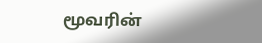மூவரின்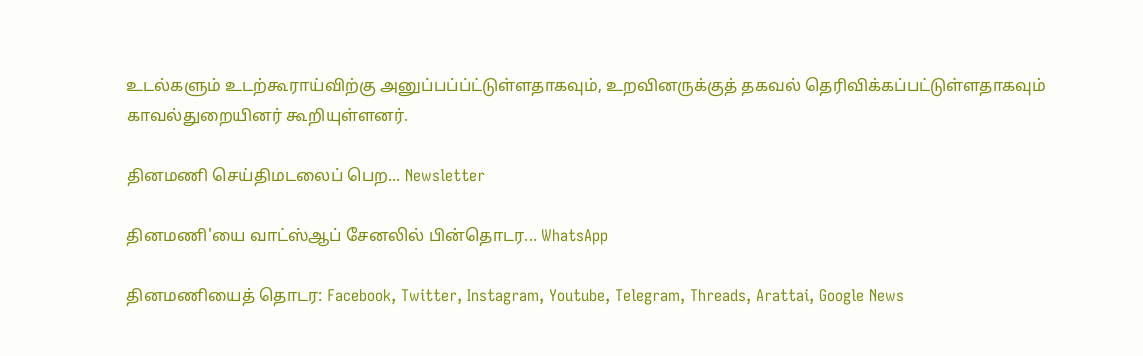உடல்களும் உடற்கூராய்விற்கு அனுப்பப்ப்ட்டுள்ளதாகவும், உறவினருக்குத் தகவல் தெரிவிக்கப்பட்டுள்ளதாகவும் காவல்துறையினர் கூறியுள்ளனர்.

தினமணி செய்திமடலைப் பெற... Newsletter

தினமணி'யை வாட்ஸ்ஆப் சேனலில் பின்தொடர... WhatsApp

தினமணியைத் தொடர: Facebook, Twitter, Instagram, Youtube, Telegram, Threads, Arattai, Google News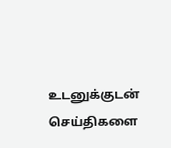உடனுக்குடன் செய்திகளை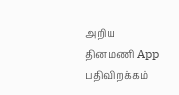அறிய தினமணி App பதிவிறக்கம்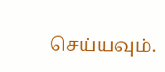செய்யவும்.